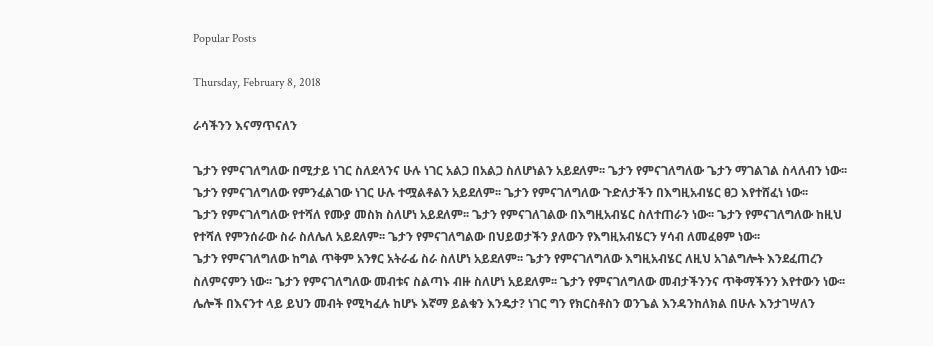Popular Posts

Thursday, February 8, 2018

ራሳችንን እናማጥናለን

ጌታን የምናገለግለው በሚታይ ነገር ስለደላንና ሁሉ ነገር አልጋ በአልጋ ስለሆነልን አይደለም፡፡ ጌታን የምናገለግለው ጌታን ማገልገል ስላለብን ነው፡፡ ጌታን የምናገለግለው የምንፈልገው ነገር ሁሉ ተሟልቶልን አይደለም፡፡ ጌታን የምናገለግለው ጉድለታችን በእግዚአብሄር ፀጋ እየተሸፈነ ነው፡፡
ጌታን የምናገለግለው የተሻለ የሙያ መስክ ስለሆነ አይደለም፡፡ ጌታን የምናገለገልው በእግዚአብሄር ስለተጠራን ነው፡፡ ጌታን የምናገለግለው ከዚህ የተሻለ የምንሰራው ስራ ስለሌለ አይደለም፡፡ ጌታን የምናገለግልው በህይወታችን ያለውን የእግዚአብሄርን ሃሳብ ለመፈፀም ነው፡፡
ጌታን የምናገለግለው ከግል ጥቅም አንፃር አትራፊ ስራ ስለሆነ አይደለም፡፡ ጌታን የምናገለግለው እግዚአብሄር ለዚህ አገልግሎት እንደፈጠረን ስለምናምን ነው፡፡ ጌታን የምናገለግለው መብቱና ስልጣኑ ብዙ ስለሆነ አይደለም፡፡ ጌታን የምናገለግለው መብታችንንና ጥቅማችንን እየተውን ነው፡፡
ሌሎች በእናንተ ላይ ይህን መብት የሚካፈሉ ከሆኑ እኛማ ይልቁን እንዴታ? ነገር ግን የክርስቶስን ወንጌል እንዳንከለክል በሁሉ እንታገሣለን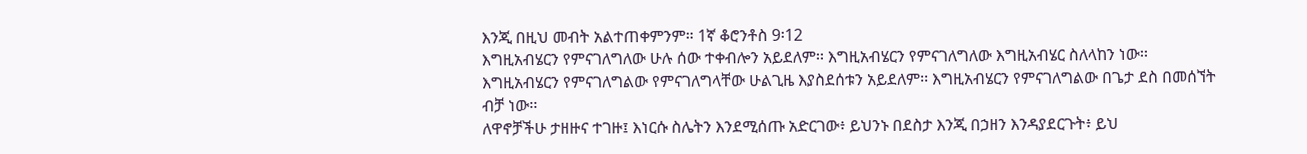እንጂ በዚህ መብት አልተጠቀምንም። 1ኛ ቆሮንቶስ 9፡12
እግዚአብሄርን የምናገለግለው ሁሉ ሰው ተቀብሎን አይደለም፡፡ እግዚአብሄርን የምናገለግለው እግዚአብሄር ስለላከን ነው፡፡ እግዚአብሄርን የምናገለግልው የምናገለግላቸው ሁልጊዜ እያስደሰቱን አይደለም፡፡ እግዚአብሄርን የምናገለግልው በጌታ ደስ በመሰኘት ብቻ ነው፡፡
ለዋኖቻችሁ ታዘዙና ተገዙ፤ እነርሱ ስሌትን እንደሚሰጡ አድርገው፥ ይህንኑ በደስታ እንጂ በኃዘን እንዳያደርጉት፥ ይህ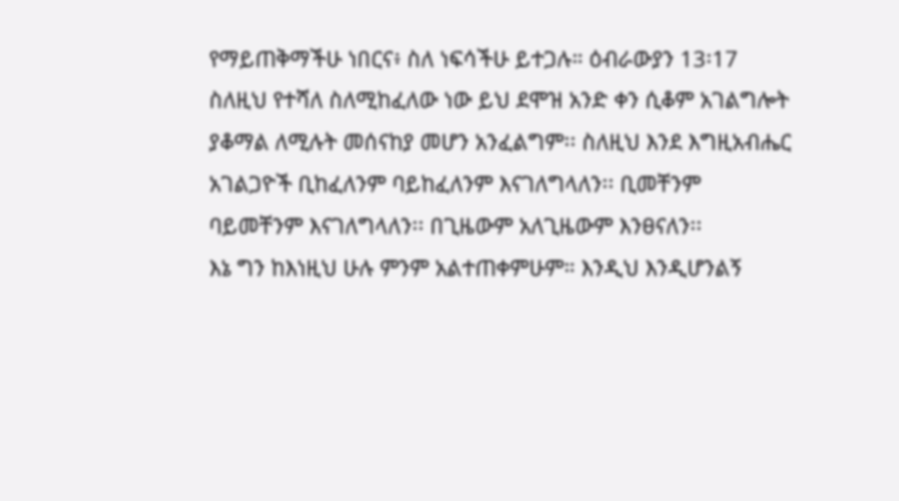የማይጠቅማችሁ ነበርና፥ ስለ ነፍሳችሁ ይተጋሉ። ዕብራውያን 13፡17
ስለዚህ የተሻለ ስለሚከፈለው ነው ይህ ደሞዝ አንድ ቀን ሲቆም አገልግሎት ያቆማል ለሚሉት መሰናከያ መሆን አንፈልግም፡፡ ስለዚህ እንደ እግዚአብሔር አገልጋዮች ቢከፈለንም ባይከፈለንም እናገለግላለን፡፡ ቢመቸንም ባይመቸንም እናገለግላለን፡፡ በጊዜውም አለጊዜውም እንፀናለን፡፡
እኔ ግን ከእነዚህ ሁሉ ምንም አልተጠቀምሁም። እንዲህ እንዲሆንልኝ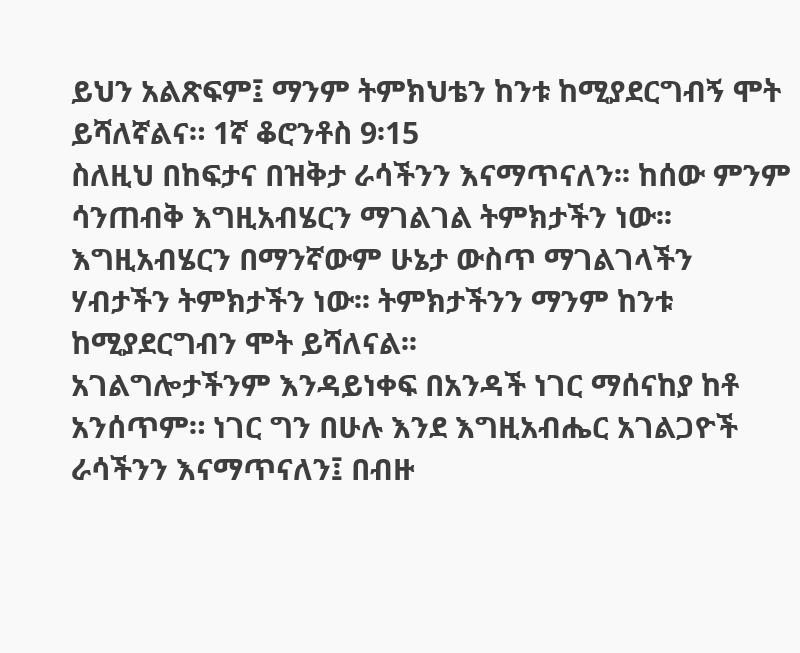ይህን አልጽፍም፤ ማንም ትምክህቴን ከንቱ ከሚያደርግብኝ ሞት ይሻለኛልና። 1ኛ ቆሮንቶስ 9፡15
ስለዚህ በከፍታና በዝቅታ ራሳችንን እናማጥናለን፡፡ ከሰው ምንም ሳንጠብቅ እግዚአብሄርን ማገልገል ትምክታችን ነው፡፡ እግዚአብሄርን በማንኛውም ሁኔታ ውስጥ ማገልገላችን ሃብታችን ትምክታችን ነው፡፡ ትምክታችንን ማንም ከንቱ ከሚያደርግብን ሞት ይሻለናል፡፡
አገልግሎታችንም እንዳይነቀፍ በአንዳች ነገር ማሰናከያ ከቶ አንሰጥም። ነገር ግን በሁሉ እንደ እግዚአብሔር አገልጋዮች ራሳችንን እናማጥናለን፤ በብዙ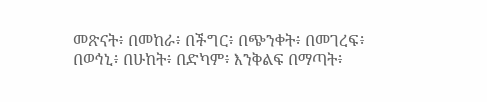መጽናት፥ በመከራ፥ በችግር፥ በጭንቀት፥ በመገረፍ፥ በወኅኒ፥ በሁከት፥ በድካም፥ እንቅልፍ በማጣት፥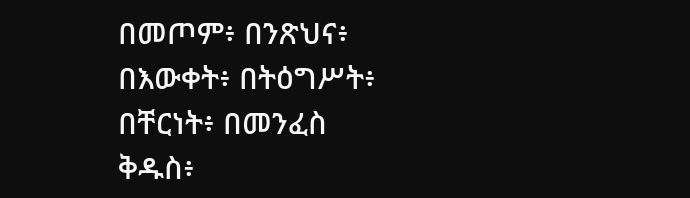በመጦም፥ በንጽህና፥ በእውቀት፥ በትዕግሥት፥ በቸርነት፥ በመንፈስ ቅዱስ፥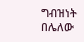ግብዝነት በሌለው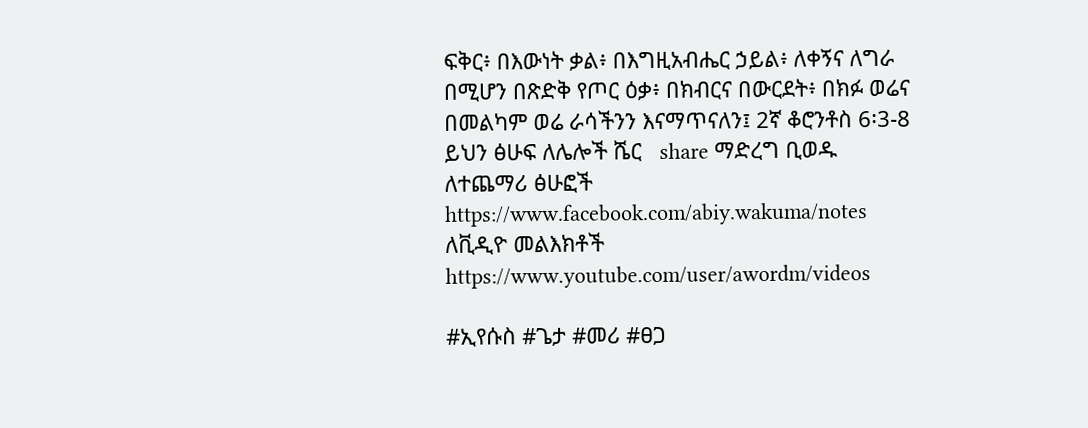ፍቅር፥ በእውነት ቃል፥ በእግዚአብሔር ኃይል፥ ለቀኝና ለግራ በሚሆን በጽድቅ የጦር ዕቃ፥ በክብርና በውርደት፥ በክፉ ወሬና በመልካም ወሬ ራሳችንን እናማጥናለን፤ 2ኛ ቆሮንቶስ 6፡3-8
ይህን ፅሁፍ ለሌሎች ሼር   share ማድረግ ቢወዱ
ለተጨማሪ ፅሁፎች https://www.facebook.com/abiy.wakuma/notes
ለቪዲዮ መልእክቶች https://www.youtube.com/user/awordm/videos

#ኢየሱስ #ጌታ #መሪ #ፀጋ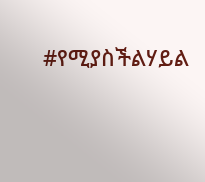#የሚያስችልሃይል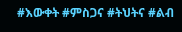#እውቀት #ምስጋና #ትህትና #ልብ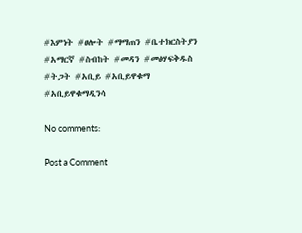#እምነት #ፀሎት #ማማጠን #ቤተክርስትያን #አማርኛ #ስብከት #መዳን #መፅሃፍቅዱስ #ትጋት #አቢይ #አቢይዋቁማ #አቢይዋቁማዲንሳ

No comments:

Post a Comment